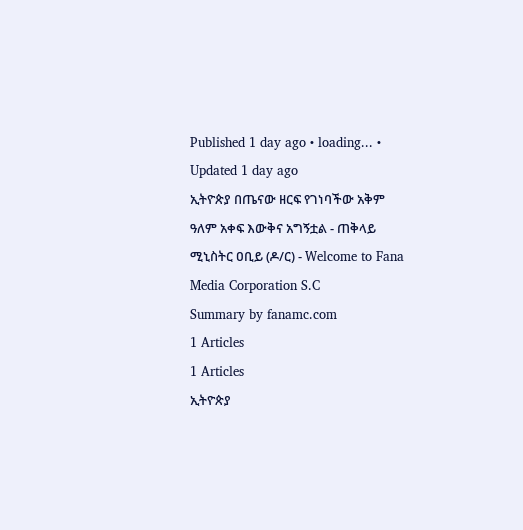Published 1 day ago • loading... • Updated 1 day ago
ኢትዮጵያ በጤናው ዘርፍ የገነባችው አቅም ዓለም አቀፍ እውቅና አግኝቷል - ጠቅላይ ሚኒስትር ዐቢይ (ዶ/ር) - Welcome to Fana Media Corporation S.C
Summary by fanamc.com
1 Articles
1 Articles
ኢትዮጵያ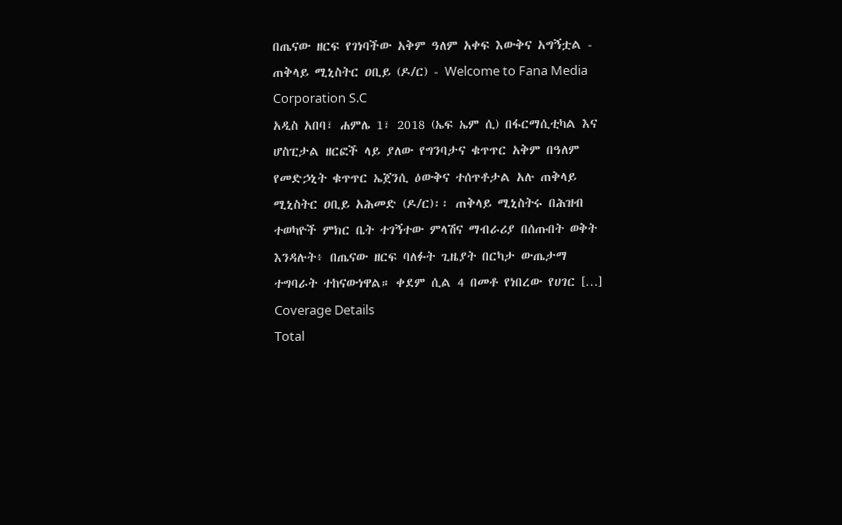በጤናው ዘርፍ የገነባችው አቅም ዓለም አቀፍ እውቅና አግኝቷል - ጠቅላይ ሚኒስትር ዐቢይ (ዶ/ር) - Welcome to Fana Media Corporation S.C
አዲስ አበባ፣ ሐምሌ 1፣ 2018 (ኤፍ ኤም ሲ) በፋርማሲቲካል እና ሆስፒታል ዘርፎች ላይ ያለው የግንባታና ቁጥጥር አቅም በዓለም የመድኃኒት ቁጥጥር ኤጀንሲ ዕውቅና ተሰጥቶታል አሉ ጠቅላይ ሚኒስትር ዐቢይ አሕመድ (ዶ/ር)፡፡ ጠቅላይ ሚኒስትሩ በሕዝብ ተወካዮች ምክር ቤት ተገኝተው ምላሽና ማብራሪያ በሰጡበት ወቅት እንዳሉት፥ በጤናው ዘርፍ ባለፉት ጊዜያት በርካታ ውጤታማ ተግባራት ተከናውነዋል። ቀደም ሲል 4 በመቶ የነበረው የሀገር […]
Coverage Details
Total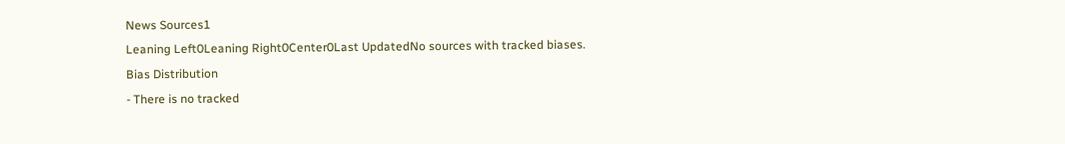News Sources1
Leaning Left0Leaning Right0Center0Last UpdatedNo sources with tracked biases.
Bias Distribution
- There is no tracked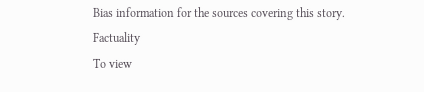Bias information for the sources covering this story.
Factuality
To view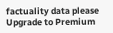factuality data please Upgrade to Premium